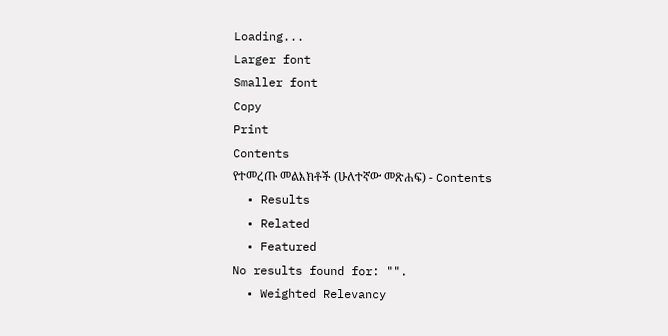Loading...
Larger font
Smaller font
Copy
Print
Contents
የተመረጡ መልእክቶች (ሁለተኛው መጽሐፍ) - Contents
  • Results
  • Related
  • Featured
No results found for: "".
  • Weighted Relevancy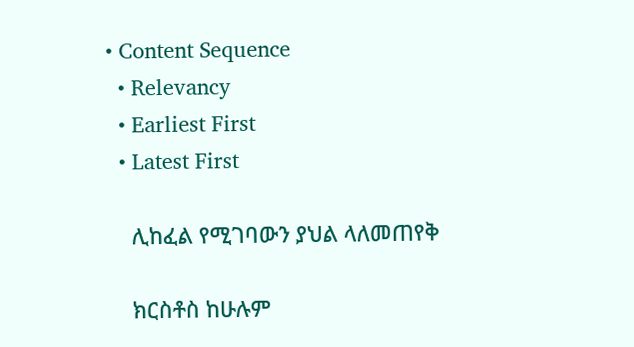• Content Sequence
  • Relevancy
  • Earliest First
  • Latest First

    ሊከፈል የሚገባውን ያህል ላለመጠየቅ

    ክርስቶስ ከሁሉም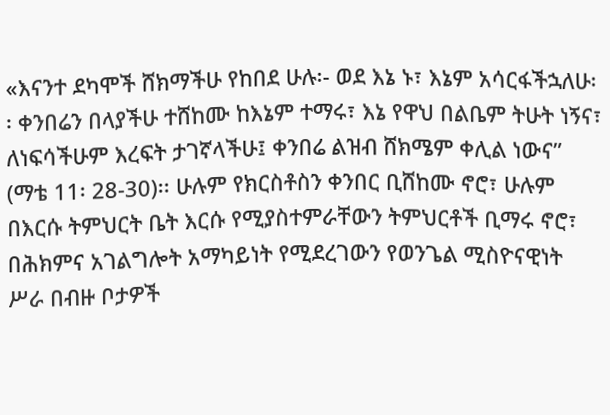«እናንተ ደካሞች ሸክማችሁ የከበደ ሁሉ፡- ወደ እኔ ኑ፣ እኔም አሳርፋችኋለሁ፡፡ ቀንበሬን በላያችሁ ተሸከሙ ከእኔም ተማሩ፣ እኔ የዋህ በልቤም ትሁት ነኝና፣ ለነፍሳችሁም እረፍት ታገኛላችሁ፤ ቀንበሬ ልዝብ ሸክሜም ቀሊል ነውና” (ማቴ 11፡ 28-30)፡፡ ሁሉም የክርስቶስን ቀንበር ቢሸከሙ ኖሮ፣ ሁሉም በእርሱ ትምህርት ቤት እርሱ የሚያስተምራቸውን ትምህርቶች ቢማሩ ኖሮ፣ በሕክምና አገልግሎት አማካይነት የሚደረገውን የወንጌል ሚስዮናዊነት ሥራ በብዙ ቦታዎች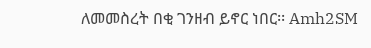ለመመስረት በቂ ገንዘብ ይኖር ነበር፡፡ Amh2SM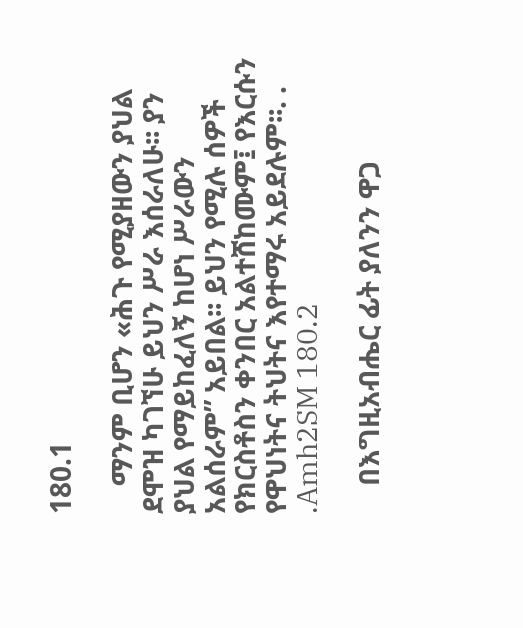180.1

    ማንም ቢሆን «ሕጉ የሚያዘውን ያህል ደሞዝ ካገኘሁ ይህን ሥራ እሰራለሁ፡፡ ያን ያህል የማይከፈለኝ ከሆነ ሥራውን አልሰራም” አይበል፡፡ ይህን የሚሉ ሰዎች የክርስቶስን ቀንበር አልተሸከሙም፤ የእርሱን የዋህነትና ትህትና እየተማሩ አይደሉም፡፡. . .Amh2SM 180.2

    በእግዚአብሔር ፊት ያለንን ዋጋ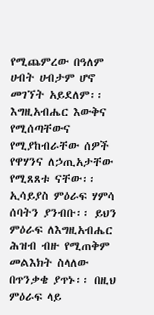የሚጨምረው በዓለም ሀብት ሀብታም ሆኖ መገኘት አይደለም፡፡ እግዚአብሔር እውቅና የሚሰጣቸውና የሚያከብራቸው ሰዎች የዋሃንና ለኃጢአታቸው የሚጸጸቱ ናቸው፡፡ ኢሳይያስ ምዕራፍ ሃምሳ ሰባትን ያንብቡ፡፡ ይህን ምዕራፍ ለእግዚአብሔር ሕዝብ ብዙ የሚጠቅም መልእክት ስላለው በጥንቃቄ ያጥኑ፡፡ በዚህ ምዕራፍ ላይ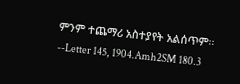ምንም ተጨማሪ አስተያየት አልሰጥም፡፡--Letter 145, 1904.Amh2SM 180.3